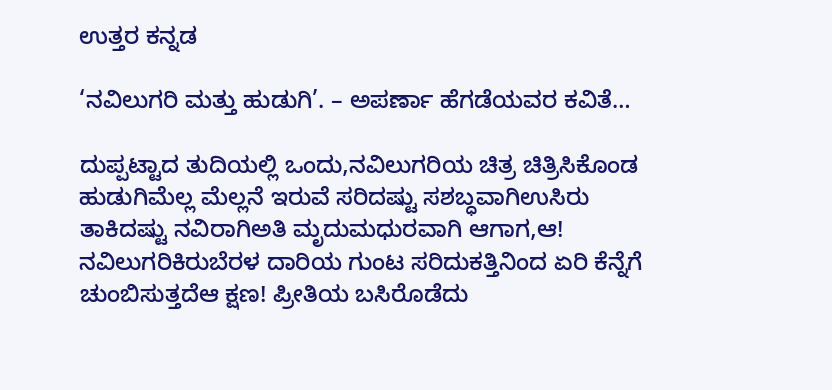ಉತ್ತರ ಕನ್ನಡ

‘ನವಿಲುಗರಿ ಮತ್ತು ಹುಡುಗಿ’. – ಅಪರ್ಣಾ ಹೆಗಡೆಯವರ ಕವಿತೆ…

ದುಪ್ಪಟ್ಟಾದ ತುದಿಯಲ್ಲಿ ಒಂದು,ನವಿಲುಗರಿಯ ಚಿತ್ರ ಚಿತ್ರಿಸಿಕೊಂಡ ಹುಡುಗಿಮೆಲ್ಲ ಮೆಲ್ಲನೆ ಇರುವೆ ಸರಿದಷ್ಟು ಸಶಬ್ಧವಾಗಿಉಸಿರು ತಾಕಿದಷ್ಟು ನವಿರಾಗಿಅತಿ ಮೃದುಮಧುರವಾಗಿ ಆಗಾಗ,ಆ! ನವಿಲುಗರಿಕಿರುಬೆರಳ ದಾರಿಯ ಗುಂಟ ಸರಿದುಕತ್ತಿನಿಂದ ಏರಿ ಕೆನ್ನೆಗೆ ಚುಂಬಿಸುತ್ತದೆಆ ಕ್ಷಣ! ಪ್ರೀತಿಯ ಬಸಿರೊಡೆದು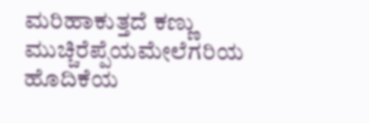ಮರಿಹಾಕುತ್ತದೆ ಕಣ್ಣು ಮುಚ್ಚಿರೆಪ್ಪೆಯಮೇಲೆಗರಿಯ ಹೊದಿಕೆಯ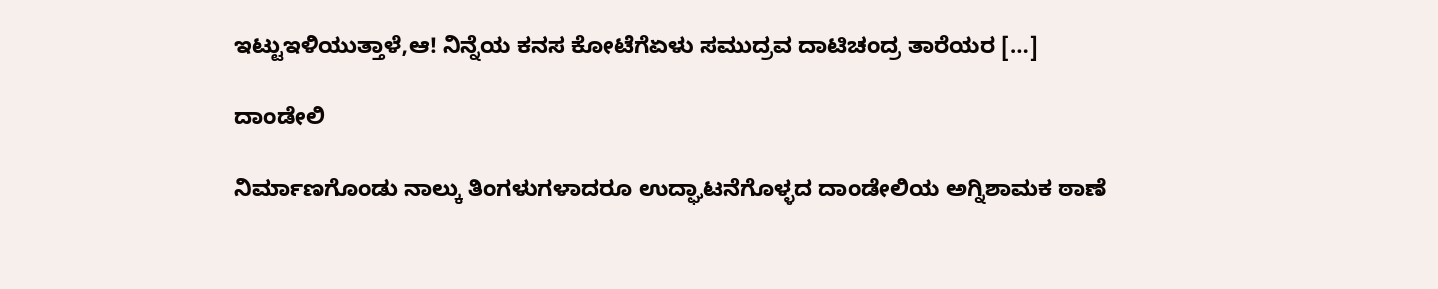ಇಟ್ಟುಇಳಿಯುತ್ತಾಳೆ,ಆ! ನಿನ್ನೆಯ ಕನಸ ಕೋಟೆಗೆಏಳು ಸಮುದ್ರವ ದಾಟಿಚಂದ್ರ ತಾರೆಯರ […]

ದಾಂಡೇಲಿ

ನಿರ್ಮಾಣಗೊಂಡು ನಾಲ್ಕು ತಿಂಗಳುಗಳಾದರೂ ಉದ್ಘಾಟನೆಗೊಳ್ಳದ ದಾಂಡೇಲಿಯ ಅಗ್ನಿಶಾಮಕ ಠಾಣೆ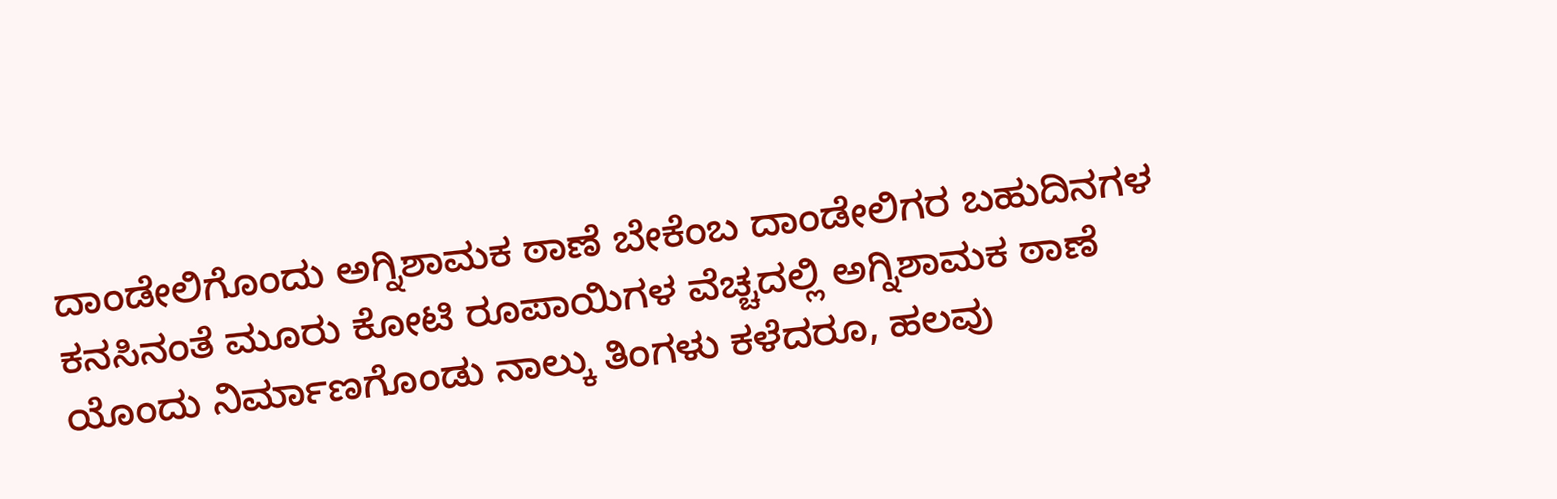ದಾಂಡೇಲಿಗೊಂದು ಅಗ್ನಿಶಾಮಕ ಠಾಣೆ ಬೇಕೆಂಬ ದಾಂಡೇಲಿಗರ ಬಹುದಿನಗಳ ಕನಸಿನಂತೆ ಮೂರು ಕೋಟಿ ರೂಪಾಯಿಗಳ ವೆಚ್ಚದಲ್ಲಿ ಅಗ್ನಿಶಾಮಕ ಠಾಣೆ ಯೊಂದು ನಿರ್ಮಾಣಗೊಂಡು ನಾಲ್ಕು ತಿಂಗಳು ಕಳೆದರೂ, ಹಲವು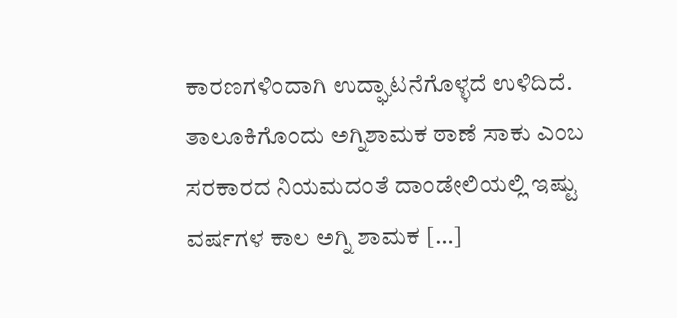ಕಾರಣಗಳಿಂದಾಗಿ ಉದ್ಘಾಟನೆಗೊಳ್ಳದೆ ಉಳಿದಿದೆ. ತಾಲೂಕಿಗೊಂದು ಅಗ್ನಿಶಾಮಕ ಠಾಣೆ ಸಾಕು ಎಂಬ ಸರಕಾರದ ನಿಯಮದಂತೆ ದಾಂಡೇಲಿಯಲ್ಲಿ ಇಷ್ಟು ವರ್ಷಗಳ ಕಾಲ ಅಗ್ನಿ ಶಾಮಕ […]